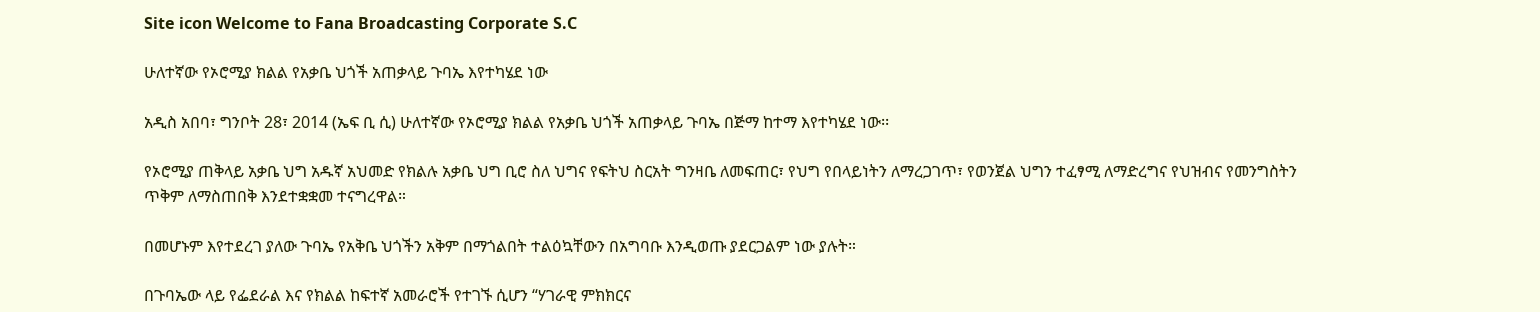Site icon Welcome to Fana Broadcasting Corporate S.C

ሁለተኛው የኦሮሚያ ክልል የአቃቤ ህጎች አጠቃላይ ጉባኤ እየተካሄደ ነው

አዲስ አበባ፣ ግንቦት 28፣ 2014 (ኤፍ ቢ ሲ) ሁለተኛው የኦሮሚያ ክልል የአቃቤ ህጎች አጠቃላይ ጉባኤ በጅማ ከተማ እየተካሄደ ነው፡፡

የኦሮሚያ ጠቅላይ አቃቤ ህግ አዱኛ አህመድ የክልሉ አቃቤ ህግ ቢሮ ስለ ህግና የፍትህ ስርአት ግንዛቤ ለመፍጠር፣ የህግ የበላይነትን ለማረጋገጥ፣ የወንጀል ህግን ተፈፃሚ ለማድረግና የህዝብና የመንግስትን ጥቅም ለማስጠበቅ እንደተቋቋመ ተናግረዋል።

በመሆኑም እየተደረገ ያለው ጉባኤ የአቅቤ ህጎችን አቅም በማጎልበት ተልዕኳቸውን በአግባቡ እንዲወጡ ያደርጋልም ነው ያሉት።

በጉባኤው ላይ የፌደራል እና የክልል ከፍተኛ አመራሮች የተገኙ ሲሆን “ሃገራዊ ምክክርና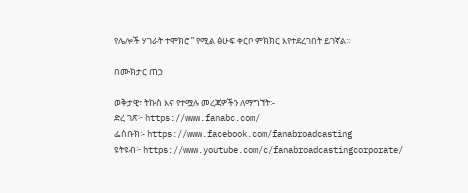የሌሎች ሃገራት ተሞክሮ ” የሚል ፅሁፍ ቀርቦ ምክክር እየተደረገበት ይገኛል።

በሙክታር ጠኃ

ወቅታዊ፣ ትኩስ እና የተሟሉ መረጃዎችን ለማግኘት፡-
ድረ ገጽ፦ https://www.fanabc.com/
ፌስቡክ፡- https://www.facebook.com/fanabroadcasting
ዩትዩብ፦ https://www.youtube.com/c/fanabroadcastingcorporate/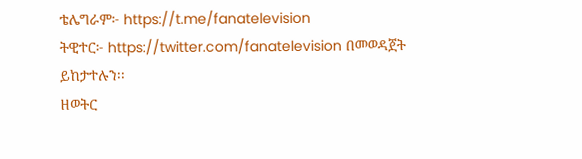ቴሌግራም፦ https://t.me/fanatelevision
ትዊተር፦ https://twitter.com/fanatelevision በመወዳጀት ይከታተሉን፡፡
ዘወትር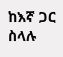ከእኛ ጋር ስላሉ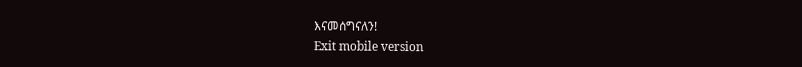እናመሰግናለን!
Exit mobile version